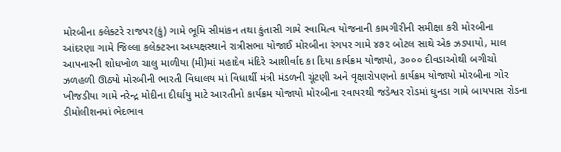મોરબીના કલેક્ટરે રાજપર(કું) ગામે ભૂમિ સીમાંકન તથા કુંતાસી ગામે સ્વામિત્વ યોજનાની કામગીરીની સમીક્ષા કરી મોરબીના આંદરણા ગામે જિલ્લા કલેક્ટરના અધ્યક્ષસ્થાને રાત્રીસભા યોજાઈ મોરબીના રંગપર ગામે ૪૭૨ બોટલ સાથે એક ઝડપાયો, માલ આપનારની શોધખોળ ચાલુ માળીયા (મી)માં મહાદેવ મંદિરે આશીર્વાદ કા દિયા કાર્યક્રમ યોજાયો, ૩૦૦૦ દીવડાઓથી બગીચો ઝળહળી ઊઠ્યો મોરબીની ભારતી વિધાલય માં વિધાર્થી મંત્રી મંડળની ચૂંટણી અને વૃક્ષારોપણનો કાર્યક્રમ યોજાયો મોરબીના ગોર ખીજડીયા ગામે નરેન્દ્ર મોદીના દીર્ઘાયુ માટે આરતીનો કાર્યક્રમ યોજાયો મોરબીના રવાપરથી જડેશ્વર રોડમાં ઘુનડા ગામે બાયપાસ રોડના ડીમોલીશનમાં ભેદભાવ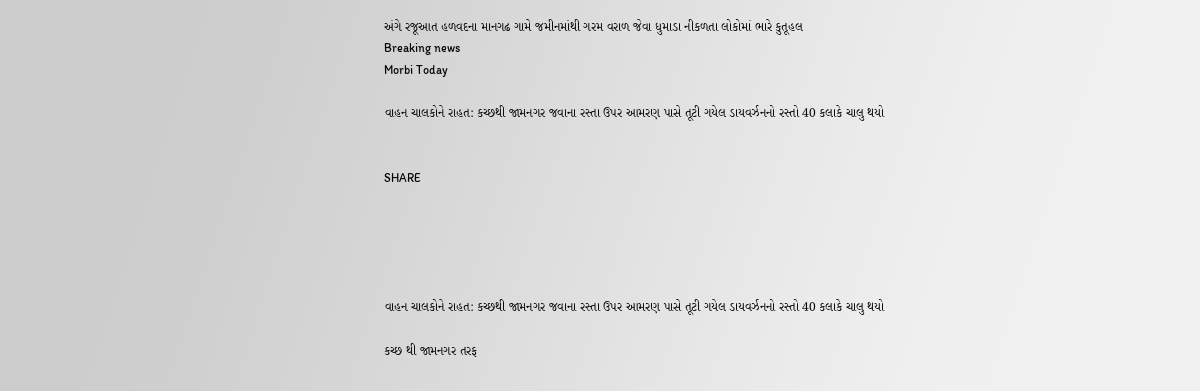અંગે રજૂઆત હળવદના માનગઢ ગામે જમીનમાંથી ગરમ વરાળ જેવા ધુમાડા નીકળતા લોકોમાં ભારે કુતૂહલ
Breaking news
Morbi Today

વાહન ચાલકોને રાહત: કચ્છથી જામનગર જવાના રસ્તા ઉપર આમરણ પાસે તૂટી ગયેલ ડાયવર્ઝનનો રસ્તો 40 કલાકે ચાલુ થયો


SHARE





વાહન ચાલકોને રાહત: કચ્છથી જામનગર જવાના રસ્તા ઉપર આમરણ પાસે તૂટી ગયેલ ડાયવર્ઝનનો રસ્તો 40 કલાકે ચાલુ થયો

કચ્છ થી જામનગર તરફ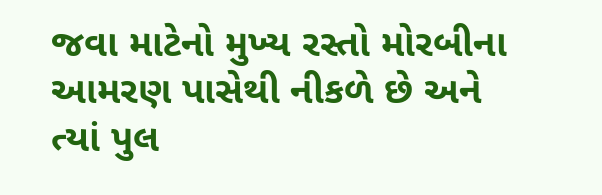જવા માટેનો મુખ્ય રસ્તો મોરબીના આમરણ પાસેથી નીકળે છે અને ત્યાં પુલ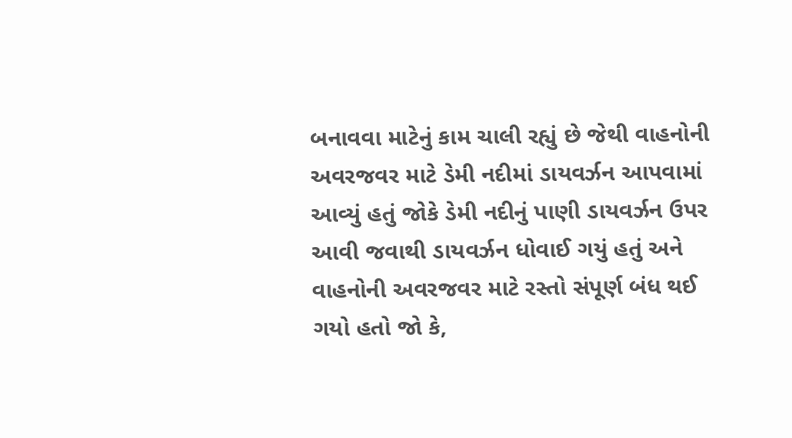બનાવવા માટેનું કામ ચાલી રહ્યું છે જેથી વાહનોની અવરજવર માટે ડેમી નદીમાં ડાયવર્ઝન આપવામાં આવ્યું હતું જોકે ડેમી નદીનું પાણી ડાયવર્ઝન ઉપર આવી જવાથી ડાયવર્ઝન ધોવાઈ ગયું હતું અને વાહનોની અવરજવર માટે રસ્તો સંપૂર્ણ બંધ થઈ ગયો હતો જો કે,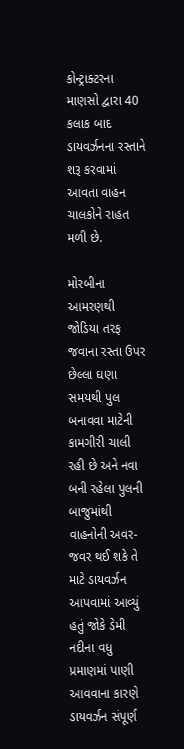કોન્ટ્રાક્ટરના માણસો દ્વારા 40 કલાક બાદ ડાયવર્ઝનના રસ્તાને શરૂ કરવામાં આવતા વાહન ચાલકોને રાહત મળી છે.

મોરબીના આમરણથી જોડિયા તરફ જવાના રસ્તા ઉપર છેલ્લા ઘણા સમયથી પુલ બનાવવા માટેની કામગીરી ચાલી રહી છે અને નવા બની રહેલા પુલની બાજુમાંથી વાહનોની અવર-જવર થઈ શકે તે માટે ડાયવર્ઝન આપવામાં આવ્યું હતું જોકે ડેમી નદીના વધુ પ્રમાણમાં પાણી આવવાના કારણે ડાયવર્ઝન સંપૂર્ણ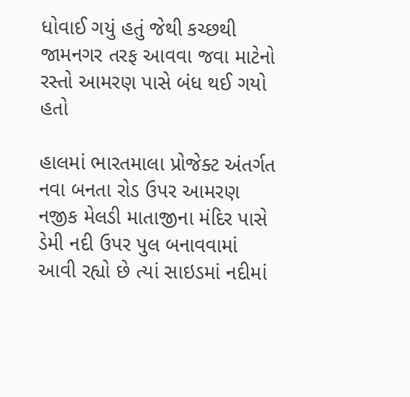ધોવાઈ ગયું હતું જેથી કચ્છથી જામનગર તરફ આવવા જવા માટેનો રસ્તો આમરણ પાસે બંધ થઈ ગયો હતો

હાલમાં ભારતમાલા પ્રોજેક્ટ અંતર્ગત નવા બનતા રોડ ઉપર આમરણ નજીક મેલડી માતાજીના મંદિર પાસે ડેમી નદી ઉપર પુલ બનાવવામાં આવી રહ્યો છે ત્યાં સાઇડમાં નદીમાં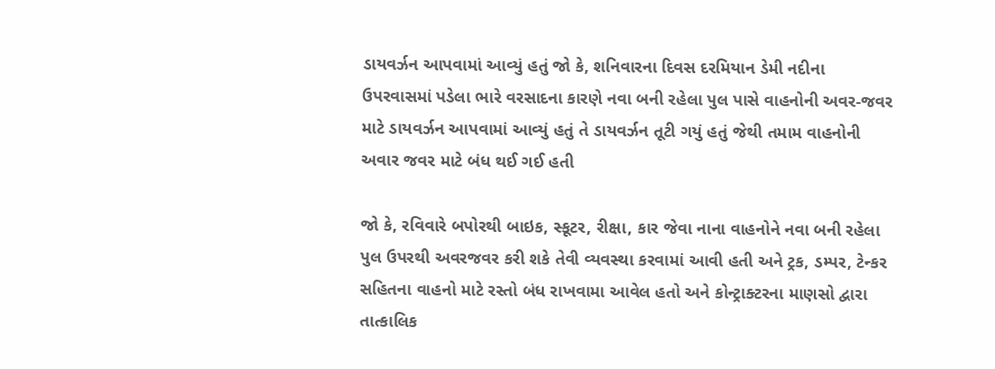ડાયવર્ઝન આપવામાં આવ્યું હતું જો કે, શનિવારના દિવસ દરમિયાન ડેમી નદીના ઉપરવાસમાં પડેલા ભારે વરસાદના કારણે નવા બની રહેલા પુલ પાસે વાહનોની અવર-જવર માટે ડાયવર્ઝન આપવામાં આવ્યું હતું તે ડાયવર્ઝન તૂટી ગયું હતું જેથી તમામ વાહનોની અવાર જવર માટે બંધ થઈ ગઈ હતી

જો કે, રવિવારે બપોરથી બાઇક, સ્કૂટર, રીક્ષા, કાર જેવા નાના વાહનોને નવા બની રહેલા પુલ ઉપરથી અવરજવર કરી શકે તેવી વ્યવસ્થા કરવામાં આવી હતી અને ટ્રક, ડમ્પર, ટેન્કર સહિતના વાહનો માટે રસ્તો બંધ રાખવામા આવેલ હતો અને કોન્ટ્રાક્ટરના માણસો દ્વારા તાત્કાલિક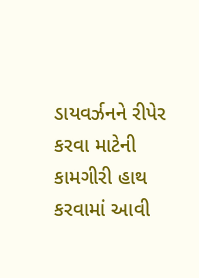ડાયવર્ઝનને રીપેર કરવા માટેની કામગીરી હાથ કરવામાં આવી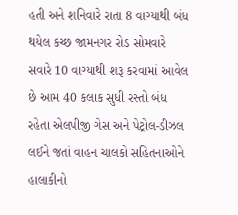હતી અને શનિવારે રાતા 8 વાગ્યાથી બંધ થયેલ કચ્છ જામનગર રોડ સોમવારે સવારે 10 વાગ્યાથી શરૂ કરવામાં આવેલ છે આમ 40 કલાક સુધી રસ્તો બંધ રહેતા એલપીજી ગેસ અને પેટ્રોલ-ડીઝલ લઈને જતાં વાહન ચાલકો સહિતનાઓને હાલાકીનો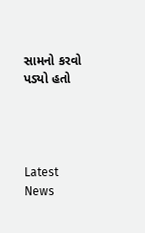સામનો કરવો પડ્યો હતો




Latest News